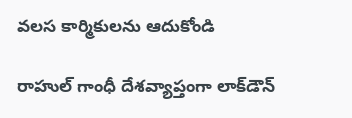వలస కార్మికులను ఆదుకోండి

రాహుల్‌ గాంధీ దేశవ్యాప్తంగా లాక్‌డౌన్‌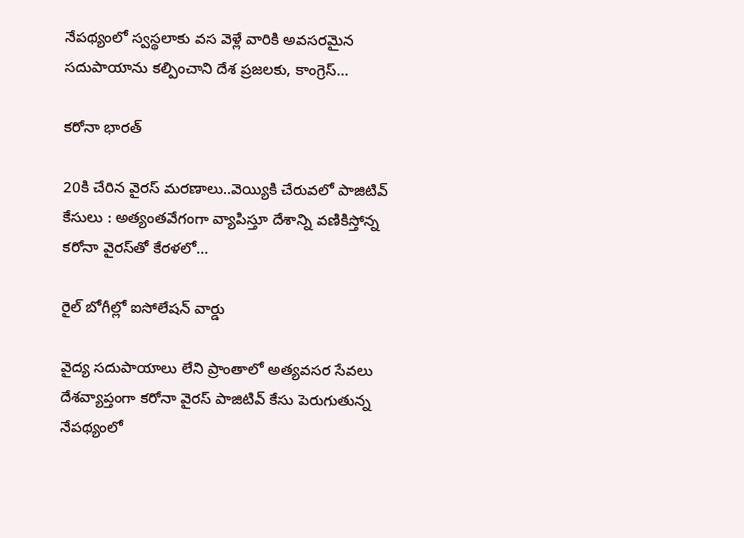నేపథ్యంలో స్వస్థలాకు వస వెళ్లే వారికి అవసరమైన సదుపాయాను కల్పించాని దేశ ప్రజలకు, కాంగ్రెస్‌…

కరోనా భారత్‌

20కి చేరిన వైరస్‌ మరణాలు..వెయ్యికి చేరువలో పాజిటివ్‌ కేసులు : అత్యంతవేగంగా వ్యాపిస్తూ దేశాన్ని వణికిస్తోన్న కరోనా వైరస్‌తో కేరళలో…

రైల్ బోగీల్లో ఐసోలేషన్‌ వార్డు

వైద్య సదుపాయాలు లేని ప్రాంతాలో అత్యవసర సేవలు దేశవ్యాప్తంగా కరోనా వైరస్‌ పాజిటివ్‌ కేసు పెరుగుతున్న నేపథ్యంలో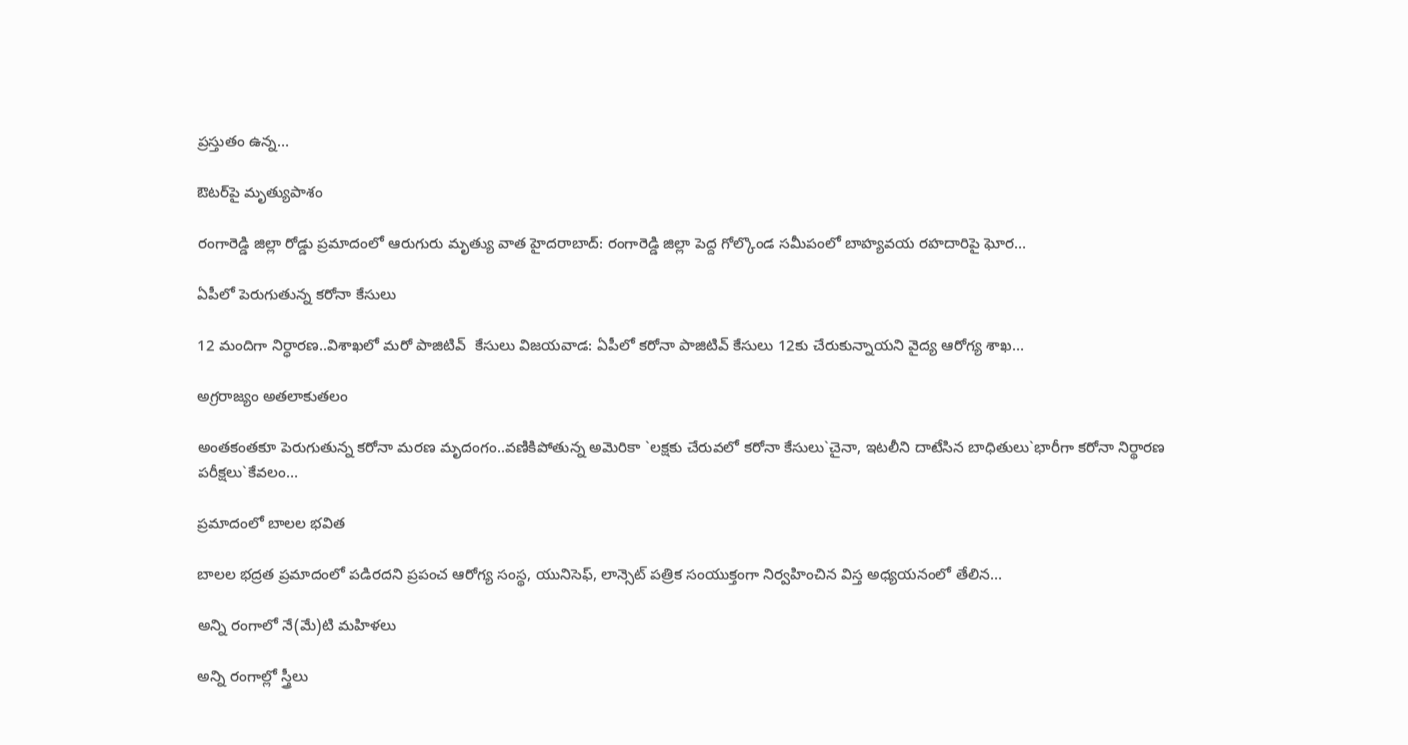ప్రస్తుతం ఉన్న…

ఔటర్‌పై మృత్యుపాశం

రంగారెడ్డి జిల్లా రోడ్డు ప్రమాదంలో ఆరుగురు మృత్యు వాత హైదరాబాద్‌: రంగారెడ్డి జిల్లా పెద్ద గోల్కొండ సమీపంలో బాహ్యవయ రహదారిపై ఘోర…

ఏపీలో పెరుగుతున్న కరోనా కేసులు

12 మందిగా నిర్ధారణ..విశాఖలో మరో పాజిటివ్‌  కేసులు విజయవాడ: ఏపీలో కరోనా పాజిటివ్‌ కేసులు 12కు చేరుకున్నాయని వైద్య ఆరోగ్య శాఖ…

అగ్రరాజ్యం అతలాకుతలం

అంతకంతకూ పెరుగుతున్న కరోనా మరణ మృదంగం..వణికిపోతున్న అమెరికా `లక్షకు చేరువలో కరోనా కేసులు`చైనా, ఇటలీని దాటేసిన బాధితులు`భారీగా కరోనా నిర్థారణ పరీక్షలు`కేవలం…

ప్రమాదంలో బాలల భవిత

బాలల భద్రత ప్రమాదంలో పడిరదని ప్రపంచ ఆరోగ్య సంస్థ, యునిసెఫ్‌, లాన్సెట్‌ పత్రిక సంయుక్తంగా నిర్వహించిన విస్త అధ్యయనంలో తేలిన…

అన్ని రంగాలో నే(మే)టి మహిళలు

అన్ని రంగాల్లో స్త్రీలు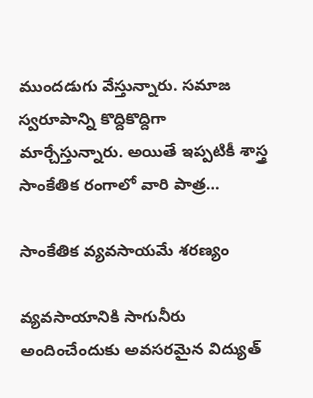ముందడుగు వేస్తున్నారు. సమాజ స్వరూపాన్ని కొద్దికొద్దిగా మార్చేస్తున్నారు. అయితే ఇప్పటికీ శాస్త్ర సాంకేతిక రంగాలో వారి పాత్ర…

సాంకేతిక వ్యవసాయమే శరణ్యం

వ్యవసాయానికి సాగునీరు అందించేందుకు అవసరమైన విద్యుత్‌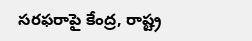సరఫరాపై కేంద్ర, రాష్ట్ర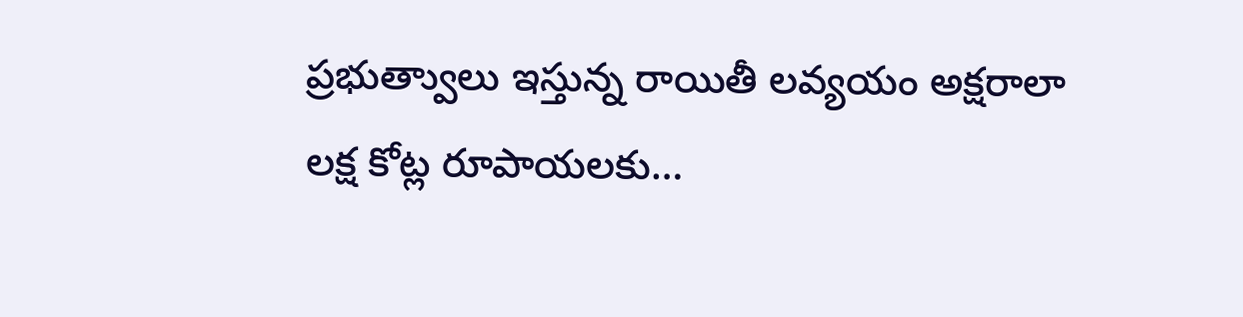ప్రభుత్వాులు ఇస్తున్న రాయితీ లవ్యయం అక్షరాలా లక్ష కోట్ల రూపాయలకు…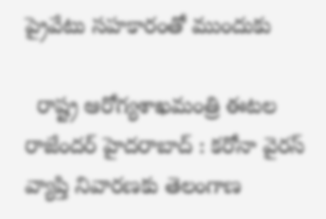ప్రైవేటు సహకారంతో ముందుకు

  రాష్ట్ర ఆరోగ్యశాఖమంత్రి ఈటల రాజేందర్‌ హైదరాబాద్‌ : కరోనా వైరస్‌ వ్యాప్తి నివారణకు తెలంగాణ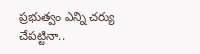ప్రభుత్వం ఎన్ని చర్యు చేపట్టినా..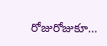రోజురోజుకూ…